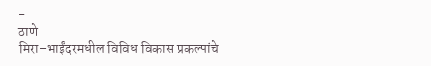-
ठाणे
मिरा–भाईंदरमधील विविध विकास प्रकल्पांचे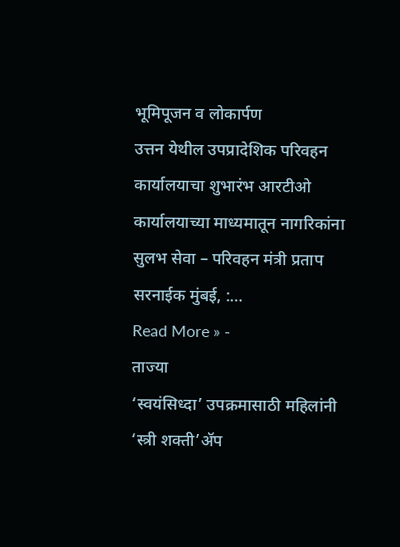भूमिपूजन व लोकार्पण
उत्तन येथील उपप्रादेशिक परिवहन कार्यालयाचा शुभारंभ आरटीओ कार्यालयाच्या माध्यमातून नागरिकांना सुलभ सेवा – परिवहन मंत्री प्रताप सरनाईक मुंबई, :…
Read More » -
ताज्या
‘स्वयंसिध्दा’ उपक्रमासाठी महिलांनी ‘स्त्री शक्ती’ॲप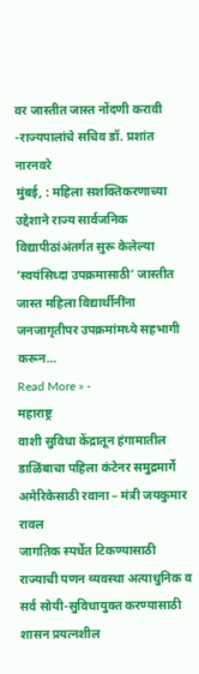वर जास्तीत जास्त नोंदणी करावी -राज्यपालांचे सचिव डॉ. प्रशांत नारनवरे
मुंबई, : महिला सशक्तिकरणाच्या उद्देशाने राज्य सार्वजनिक विद्यापीठांअंतर्गत सुरू केलेल्या ‘स्वयंसिध्दा उपक्रमासाठी’ जास्तीत जास्त महिला विद्यार्थीनींना जनजागृतीपर उपक्रमांमध्ये सहभागी करून…
Read More » -
महाराष्ट्र
वाशी सुविधा केंद्रातून हंगामातील डाळिंबाचा पहिला कंटेनर समुद्रमार्गे अमेरिकेसाठी रवाना – मंत्री जयकुमार रावल
जागतिक स्पर्धेत टिकण्यासाठी राज्याची पणन व्यवस्था अत्याधुनिक व सर्व सोयी-सुविधायुक्त करण्यासाठी शासन प्रयत्नशील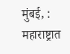मुंबई, : महाराष्ट्रात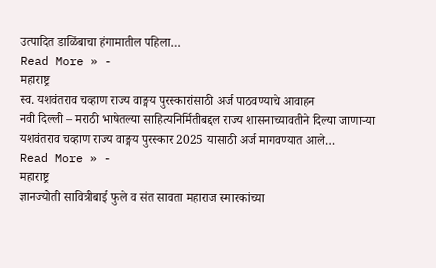उत्पादित डाळिंबाचा हंगामातील पहिला…
Read More » -
महाराष्ट्र
स्व. यशवंतराव चव्हाण राज्य वाङ्मय पुरस्कारांसाठी अर्ज पाठवण्याचे आवाहन
नवी दिल्ली – मराठी भाषेतल्या साहित्यनिर्मितीबद्दल राज्य शासनाच्यावतीने दिल्या जाणाऱ्या यशवंतराव चव्हाण राज्य वाङ्मय पुरस्कार 2025 यासाठी अर्ज मागवण्यात आले…
Read More » -
महाराष्ट्र
ज्ञानज्योती सावित्रीबाई फुले व संत सावता महाराज स्मारकांच्या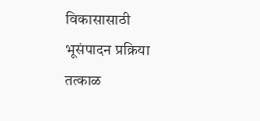विकासासाठी भूसंपादन प्रक्रिया तत्काळ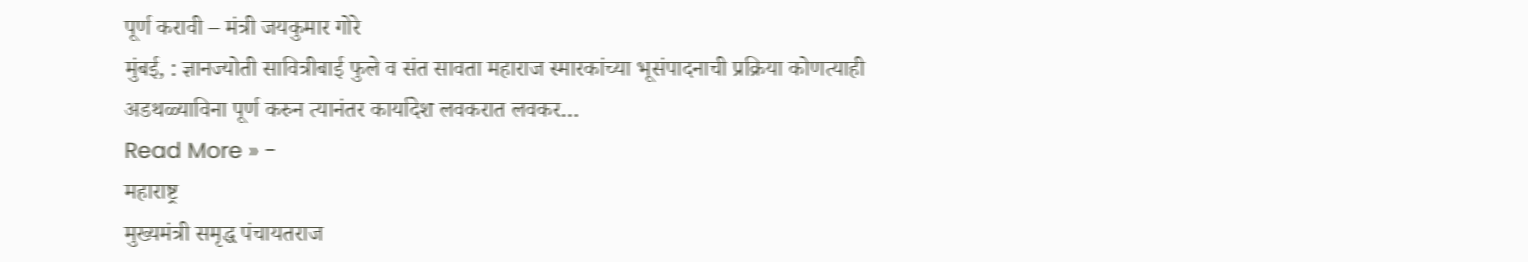पूर्ण करावी – मंत्री जयकुमार गोरे
मुंबई, : ज्ञानज्योती सावित्रीबाई फुले व संत सावता महाराज स्मारकांच्या भूसंपादनाची प्रक्रिया कोणत्याही अडथळ्याविना पूर्ण करुन त्यानंतर कार्यादेश लवकरात लवकर…
Read More » -
महाराष्ट्र
मुख्यमंत्री समृद्ध पंचायतराज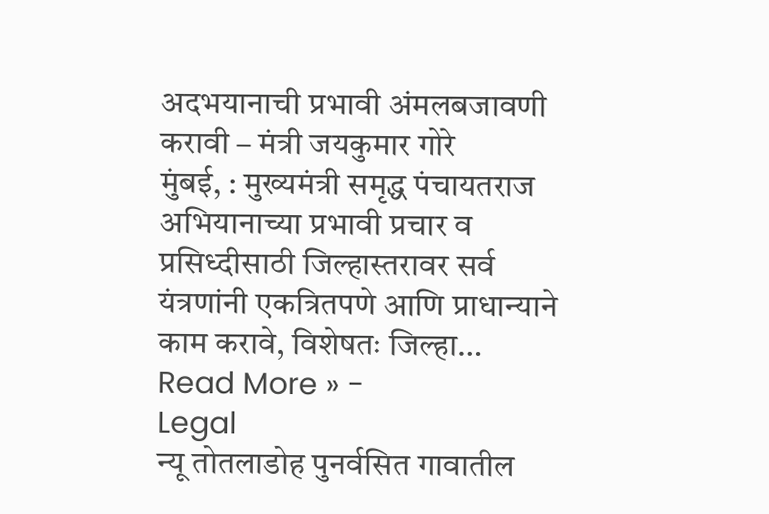अदभयानाची प्रभावी अंमलबजावणी करावी – मंत्री जयकुमार गोरे
मुंबई, : मुख्यमंत्री समृद्ध पंचायतराज अभियानाच्या प्रभावी प्रचार व प्रसिध्दीसाठी जिल्हास्तरावर सर्व यंत्रणांनी एकत्रितपणे आणि प्राधान्याने काम करावे, विशेषतः जिल्हा…
Read More » -
Legal
न्यू तोतलाडोह पुनर्वसित गावातील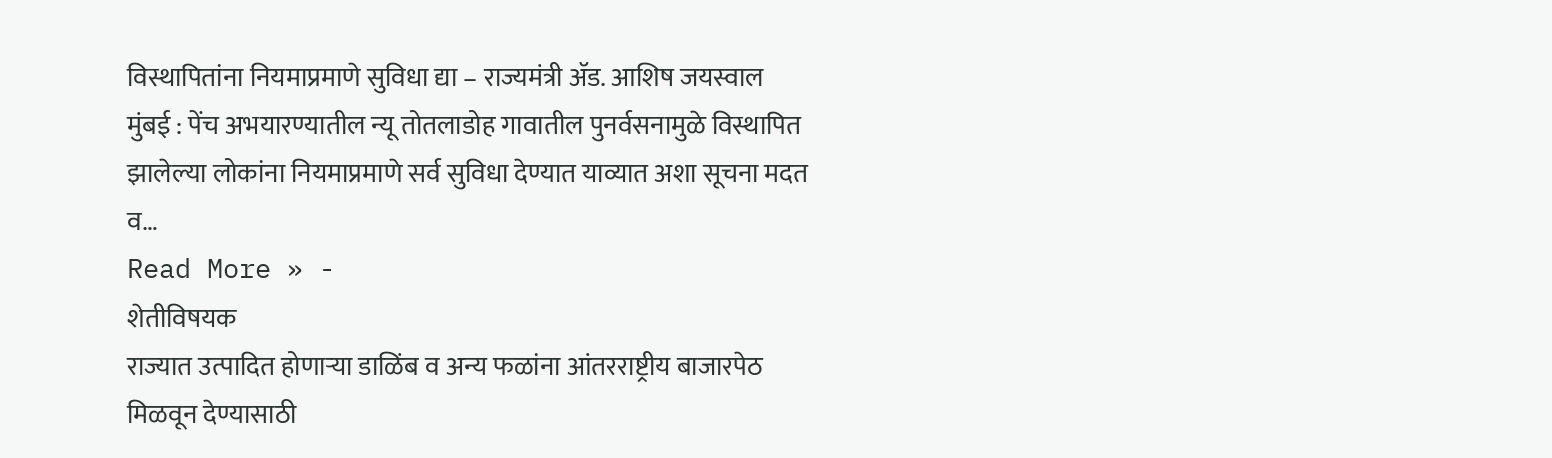विस्थापितांना नियमाप्रमाणे सुविधा द्या – राज्यमंत्री ॲड. आशिष जयस्वाल
मुंबई : पेंच अभयारण्यातील न्यू तोतलाडोह गावातील पुनर्वसनामुळे विस्थापित झालेल्या लोकांना नियमाप्रमाणे सर्व सुविधा देण्यात याव्यात अशा सूचना मदत व…
Read More » -
शेतीविषयक
राज्यात उत्पादित होणाऱ्या डाळिंब व अन्य फळांना आंतरराष्ट्रीय बाजारपेठ मिळवून देण्यासाठी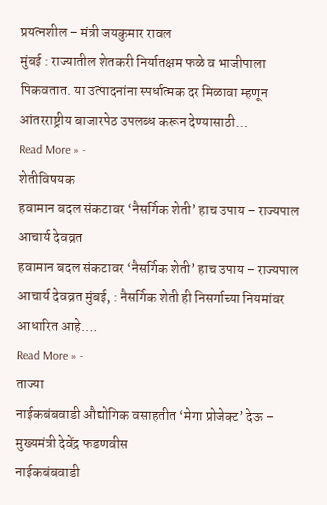प्रयत्नशील – मंत्री जयकुमार रावल
मुंबई : राज्यातील शेतकरी निर्यातक्षम फळे व भाजीपाला पिकवतात. या उत्पादनांना स्पर्धात्मक दर मिळावा म्हणून आंतरराष्ट्रीय बाजारपेठ उपलब्ध करून देण्यासाठी…
Read More » -
शेतीविषयक
हवामान बदल संकटावर ‘नैसर्गिक शेती’ हाच उपाय – राज्यपाल आचार्य देवव्रत
हवामान बदल संकटावर ‘नैसर्गिक शेती’ हाच उपाय – राज्यपाल आचार्य देवव्रत मुंबई, : नैसर्गिक शेती ही निसर्गाच्या नियमांवर आधारित आहे.…
Read More » -
ताज्या
नाईकबंबवाडी औद्योगिक वसाहतीत ‘मेगा प्रोजेक्ट’ देऊ – मुख्यमंत्री देवेंद्र फडणवीस
नाईकबंबवाडी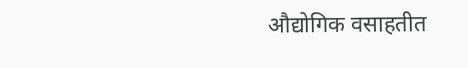औद्योगिक वसाहतीत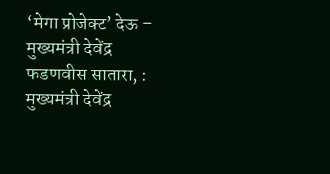‘मेगा प्रोजेक्ट’ देऊ – मुख्यमंत्री देवेंद्र फडणवीस सातारा, : मुख्यमंत्री देवेंद्र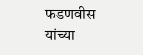फडणवीस यांच्या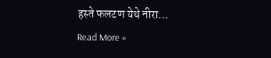हस्ते फलटण येथे नीरा…
Read More »